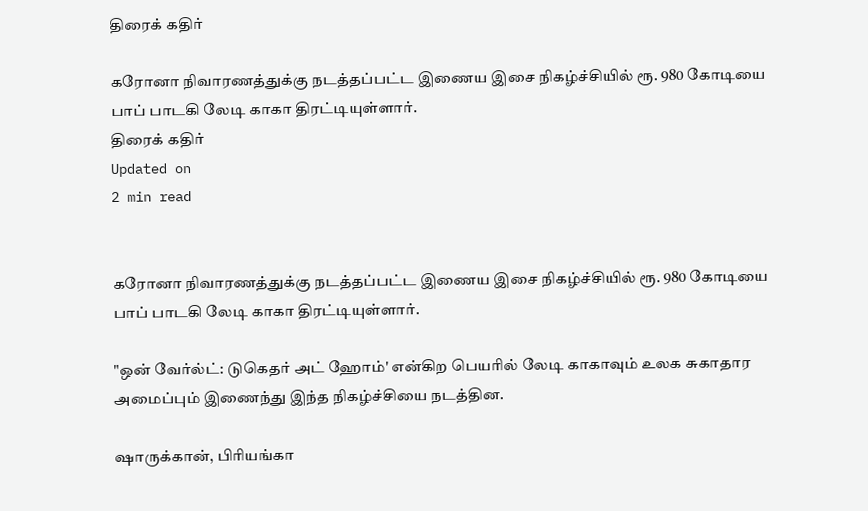திரைக் கதிர்

கரோனா நிவாரணத்துக்கு நடத்தப்பட்ட இணைய இசை நிகழ்ச்சியில் ரூ. 980 கோடியை பாப் பாடகி லேடி காகா திரட்டியுள்ளார்.
திரைக் கதிர்
Updated on
2 min read


கரோனா நிவாரணத்துக்கு நடத்தப்பட்ட இணைய இசை நிகழ்ச்சியில் ரூ. 980 கோடியை பாப் பாடகி லேடி காகா திரட்டியுள்ளார்.

"ஒன் வேர்ல்ட்: டுகெதர் அட் ஹோம்' என்கிற பெயரில் லேடி காகாவும் உலக சுகாதார அமைப்பும் இணைந்து இந்த நிகழ்ச்சியை நடத்தின.

ஷாருக்கான், பிரியங்கா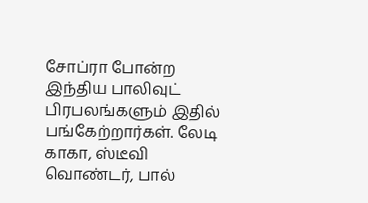சோப்ரா போன்ற இந்திய பாலிவுட் பிரபலங்களும் இதில் பங்கேற்றார்கள். லேடி காகா, ஸ்டீவி வொண்டர், பால்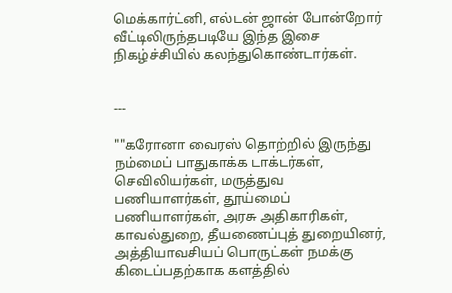மெக்கார்ட்னி, எல்டன் ஜான் போன்றோர் வீட்டிலிருந்தபடியே இந்த இசை நிகழ்ச்சியில் கலந்துகொண்டார்கள்.


---

""கரோனா வைரஸ் தொற்றில் இருந்து நம்மைப் பாதுகாக்க டாக்டர்கள், செவிலியர்கள், மருத்துவ பணியாளர்கள், தூய்மைப் பணியாளர்கள், அரசு அதிகாரிகள், காவல்துறை, தீயணைப்புத் துறையினர், அத்தியாவசியப் பொருட்கள் நமக்கு கிடைப்பதற்காக களத்தில்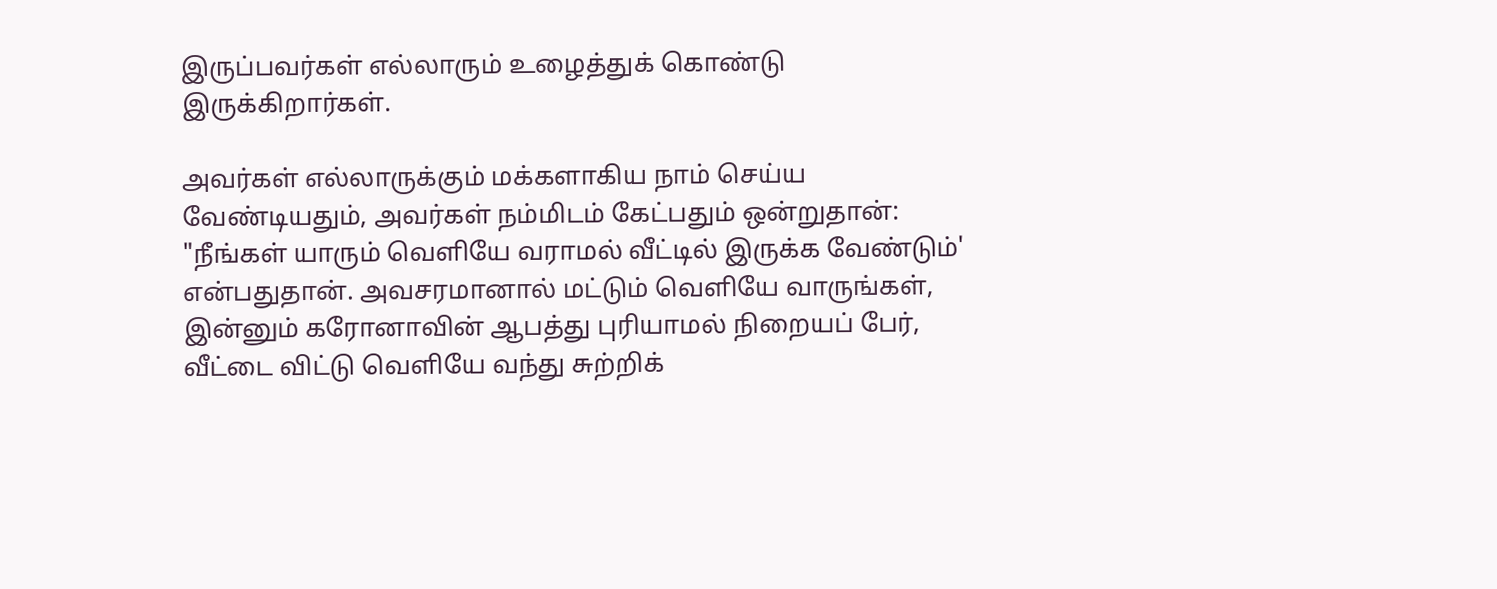இருப்பவர்கள் எல்லாரும் உழைத்துக் கொண்டு இருக்கிறார்கள்.

அவர்கள் எல்லாருக்கும் மக்களாகிய நாம் செய்ய வேண்டியதும், அவர்கள் நம்மிடம் கேட்பதும் ஒன்றுதான்: "நீங்கள் யாரும் வெளியே வராமல் வீட்டில் இருக்க வேண்டும்' என்பதுதான். அவசரமானால் மட்டும் வெளியே வாருங்கள், இன்னும் கரோனாவின் ஆபத்து புரியாமல் நிறையப் பேர், வீட்டை விட்டு வெளியே வந்து சுற்றிக்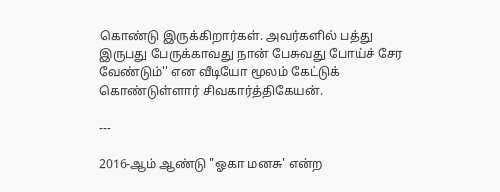கொண்டு இருக்கிறார்கள். அவர்களில் பத்து இருபது பேருக்காவது நான் பேசுவது போய்ச் சேர வேண்டும்'' என வீடியோ மூலம் கேட்டுக் கொண்டுள்ளார் சிவகார்த்திகேயன்.

---

2016-ஆம் ஆண்டு "ஓகா மனசு' என்ற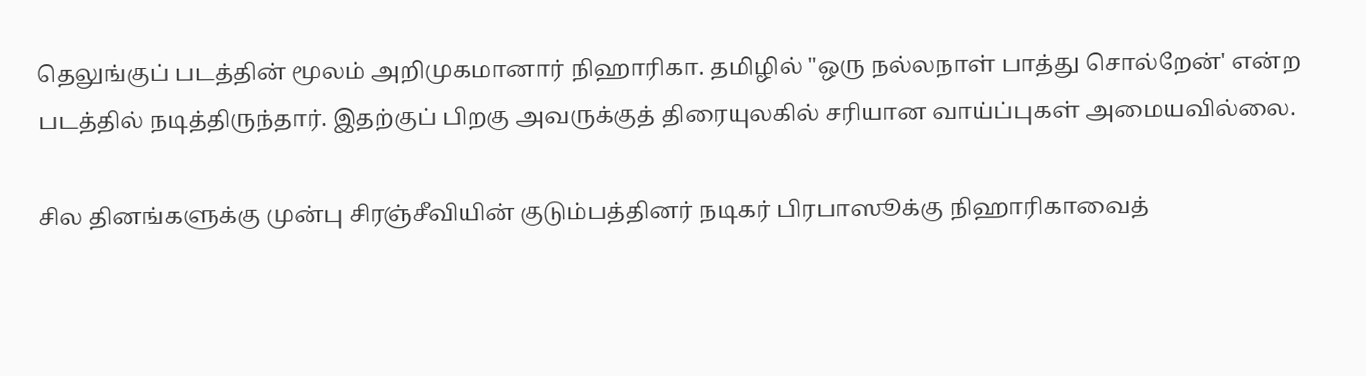தெலுங்குப் படத்தின் மூலம் அறிமுகமானார் நிஹாரிகா. தமிழில் "ஒரு நல்லநாள் பாத்து சொல்றேன்' என்ற படத்தில் நடித்திருந்தார். இதற்குப் பிறகு அவருக்குத் திரையுலகில் சரியான வாய்ப்புகள் அமையவில்லை.

சில தினங்களுக்கு முன்பு சிரஞ்சீவியின் குடும்பத்தினர் நடிகர் பிரபாஸூக்கு நிஹாரிகாவைத்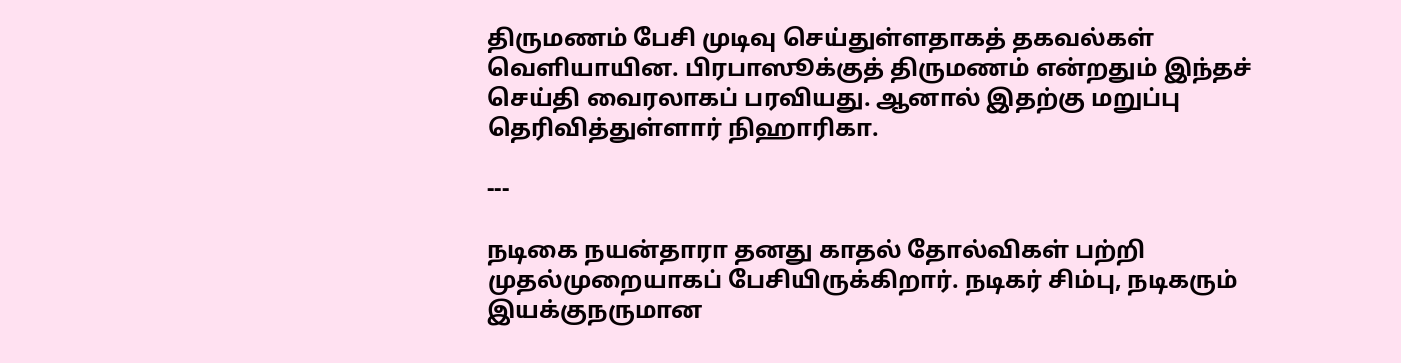திருமணம் பேசி முடிவு செய்துள்ளதாகத் தகவல்கள் வெளியாயின. பிரபாஸூக்குத் திருமணம் என்றதும் இந்தச் செய்தி வைரலாகப் பரவியது. ஆனால் இதற்கு மறுப்பு தெரிவித்துள்ளார் நிஹாரிகா.

---

நடிகை நயன்தாரா தனது காதல் தோல்விகள் பற்றி முதல்முறையாகப் பேசியிருக்கிறார். நடிகர் சிம்பு, நடிகரும் இயக்குநருமான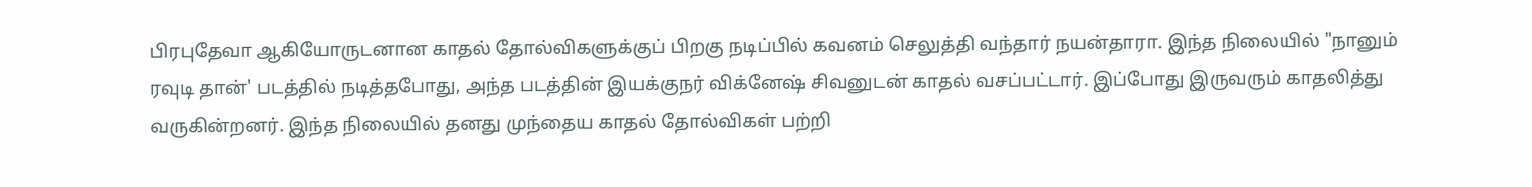பிரபுதேவா ஆகியோருடனான காதல் தோல்விகளுக்குப் பிறகு நடிப்பில் கவனம் செலுத்தி வந்தார் நயன்தாரா. இந்த நிலையில் "நானும் ரவுடி தான்' படத்தில் நடித்தபோது, அந்த படத்தின் இயக்குநர் விக்னேஷ் சிவனுடன் காதல் வசப்பட்டார். இப்போது இருவரும் காதலித்து வருகின்றனர். இந்த நிலையில் தனது முந்தைய காதல் தோல்விகள் பற்றி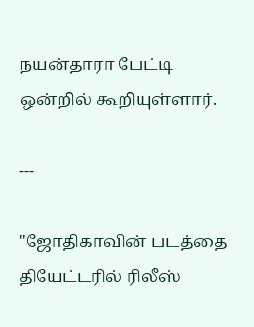நயன்தாரா பேட்டி ஒன்றில் கூறியுள்ளார்.

---

"ஜோதிகாவின் படத்தை தியேட்டரில் ரிலீஸ்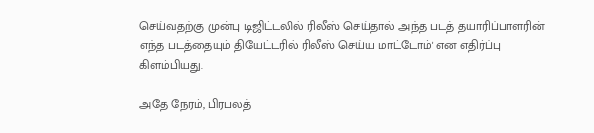செய்வதற்கு முன்பு டிஜிட்டலில் ரிலீஸ் செய்தால் அந்த படத் தயாரிப்பாளரின் எந்த படத்தையும் தியேட்டரில் ரிலீஸ் செய்ய மாட்டோம்' என எதிர்ப்பு கிளம்பியது.

அதே நேரம், பிரபலத்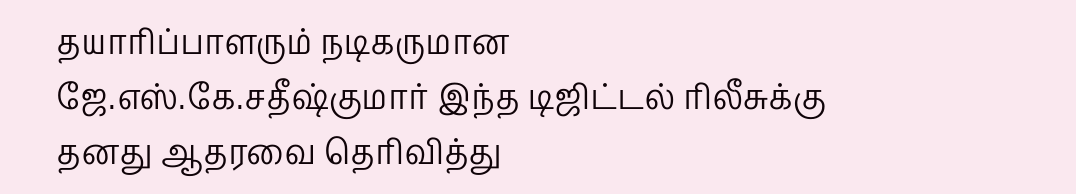தயாரிப்பாளரும் நடிகருமான ஜே.எஸ்.கே.சதீஷ்குமார் இந்த டிஜிட்டல் ரிலீசுக்கு தனது ஆதரவை தெரிவித்து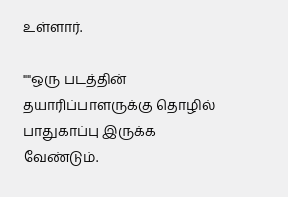உள்ளார்.

""ஒரு படத்தின் தயாரிப்பாளருக்கு தொழில் பாதுகாப்பு இருக்க வேண்டும்.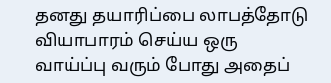தனது தயாரிப்பை லாபத்தோடு வியாபாரம் செய்ய ஒரு வாய்ப்பு வரும் போது அதைப்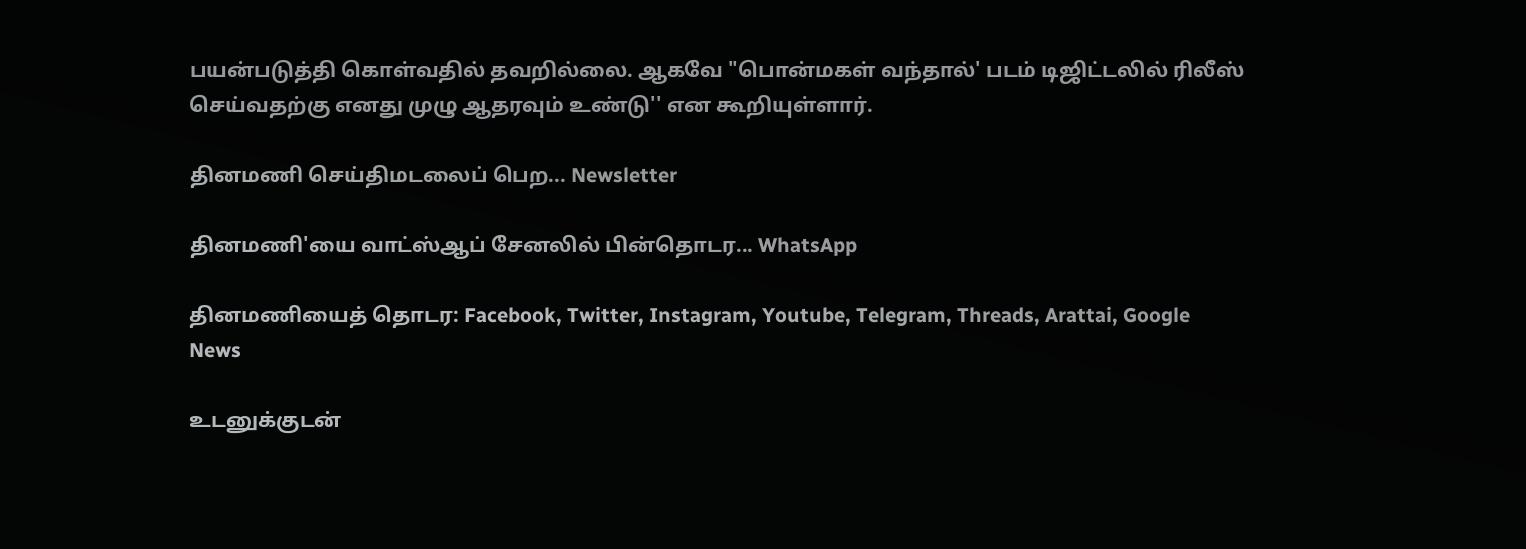பயன்படுத்தி கொள்வதில் தவறில்லை. ஆகவே "பொன்மகள் வந்தால்' படம் டிஜிட்டலில் ரிலீஸ் செய்வதற்கு எனது முழு ஆதரவும் உண்டு'' என கூறியுள்ளார்.

தினமணி செய்திமடலைப் பெற... Newsletter

தினமணி'யை வாட்ஸ்ஆப் சேனலில் பின்தொடர... WhatsApp

தினமணியைத் தொடர: Facebook, Twitter, Instagram, Youtube, Telegram, Threads, Arattai, Google News

உடனுக்குடன்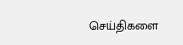செய்திகளை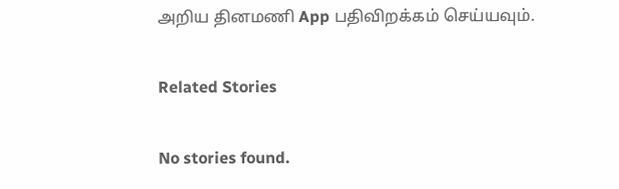அறிய தினமணி App பதிவிறக்கம் செய்யவும்.

Related Stories

No stories found.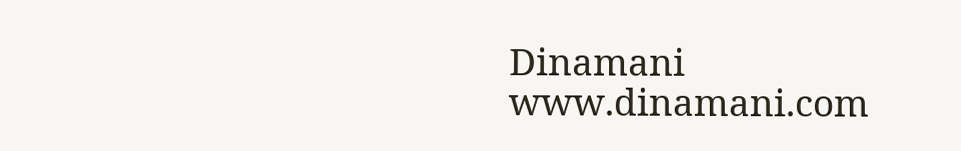Dinamani
www.dinamani.com